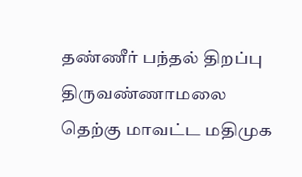தண்ணீர் பந்தல் திறப்பு
திருவண்ணாமலை தெற்கு மாவட்ட மதிமுக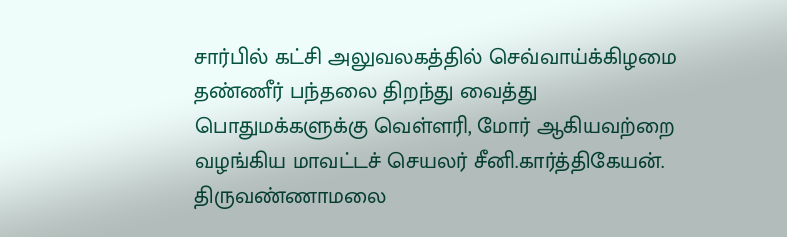சார்பில் கட்சி அலுவலகத்தில் செவ்வாய்க்கிழமை தண்ணீர் பந்தலை திறந்து வைத்து பொதுமக்களுக்கு வெள்ளரி, மோர் ஆகியவற்றை வழங்கிய மாவட்டச் செயலர் சீனி.கார்த்திகேயன்.
திருவண்ணாமலை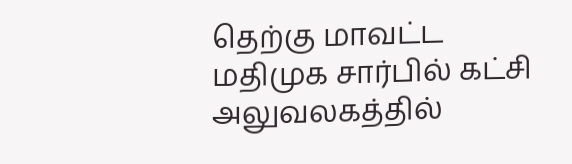தெற்கு மாவட்ட மதிமுக சார்பில் கட்சி அலுவலகத்தில்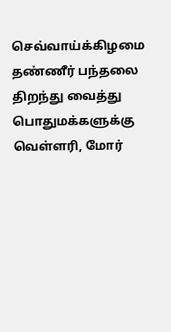செவ்வாய்க்கிழமை தண்ணீர் பந்தலை திறந்து வைத்து பொதுமக்களுக்கு வெள்ளரி, மோர்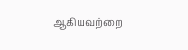ஆகியவற்றை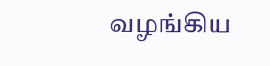வழங்கிய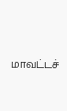மாவட்டச்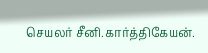செயலர் சீனி.கார்த்திகேயன்.